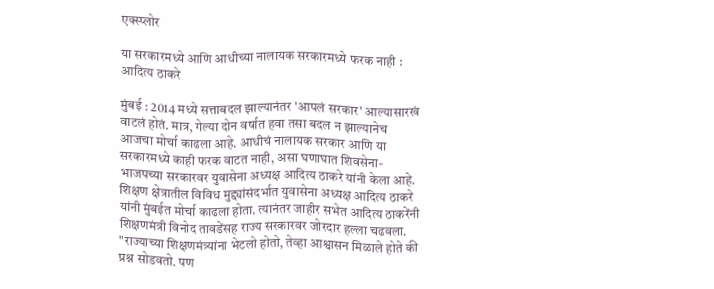एक्स्प्लोर

या सरकारमध्ये आणि आधीच्या नालायक सरकारमध्ये फरक नाही : आदित्य ठाकरे

मुंबई : 2014 मध्ये सत्ताबदल झाल्यानंतर 'आपलं सरकार' आल्यासारखं वाटलं होतं. मात्र, गेल्या दोन वर्षात हवा तसा बदल न झाल्यानेच आजचा मोर्चा काढला आहे. आधीचं नालायक सरकार आणि या सरकारमध्ये काही फरक वाटत नाही, असा घणाघात शिवसेना-भाजपच्या सरकारवर युवासेना अध्यक्ष आदित्य ठाकरे यांनी केला आहे. शिक्षण क्षेत्रातील विविध मुद्द्यांसंदर्भात युवासेना अध्यक्ष आदित्य ठाकरे यांनी मुंबईत मोर्चा काढला होता. त्यानंतर जाहीर सभेत आदित्य ठाकरेंनी शिक्षणमंत्री विनोद तावडेंसह राज्य सरकारवर जोरदार हल्ला चढवला. "राज्याच्या शिक्षणमंत्र्यांना भेटलो होतो, तेव्हा आश्वासन मिळाले होते की प्रश्न सोडवतो. पण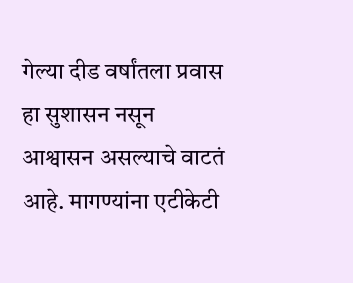गेल्या दीड वर्षांतला प्रवास हा सुशासन नसून आश्वासन असल्याचे वाटतं आहे. मागण्यांना एटीकेटी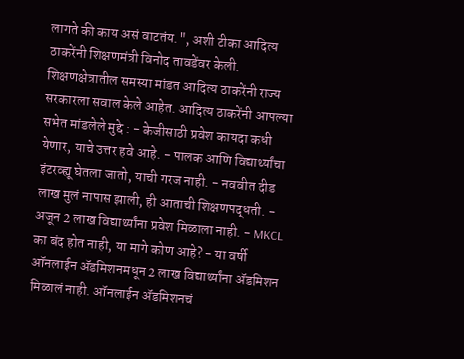लागते की काय असं वाटतंय.", अशी टीका आदित्य ठाकरेंनी शिक्षणमंत्री विनोद तावडेंवर केली. शिक्षणक्षेत्रातील समस्या मांडत आदित्य ठाकरेंनी राज्य सरकारला सवाल केले आहेत. आदित्य ठाकरेंनी आपल्या सभेत मांडलेले मुद्दे : - केजीसाठी प्रवेश कायदा कधी येणार, याचे उत्तर हवे आहे. - पालक आणि विद्यार्थ्यांचा इंटरव्ह्यू घेतला जातो, याची गरज नाही. - नववीत दीड लाख मुलं नापास झाली, ही आताची शिक्षणपद्धती. - अजून 2 लाख विद्यार्थ्यांना प्रवेश मिळाला नाही. - MKCL का बंद होत नाही, या मागे कोण आहे? - या वर्षी ऑनलाईन ॲडमिशनमधून 2 लाख विद्यार्थ्यांना ॲडमिशन मिळालं नाही. ऑनलाईन ॲडमिशनचं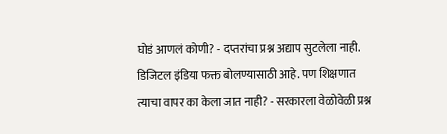घोडं आणलं कोणी? - दप्तरांचा प्रश्न अद्याप सुटलेला नाही. डिजिटल इंडिया फक्त बोलण्यासाठी आहे. पण शिक्षणात त्याचा वापर का केला जात नाही? - सरकारला वेळोवेळी प्रश्न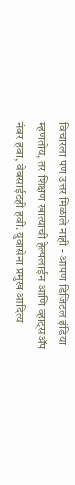विचारला पण उत्तर मिळाले नाही - आपण डिजिटल इंडिया म्हणतोय, तर शिक्षण खात्याची हेल्पलाईन आणि व्हाट्सॲप नंबर हवा, वेबसाईटही हवी. युवासेना प्रमुख आदित्य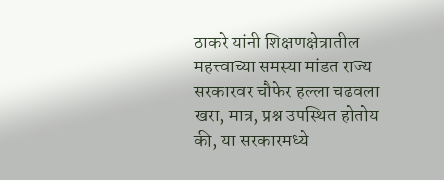ठाकरे यांनी शिक्षणक्षेत्रातील महत्त्वाच्या समस्या मांडत राज्य सरकारवर चौफेर हल्ला चढवला खरा, मात्र, प्रश्न उपस्थित होतोय की, या सरकारमध्ये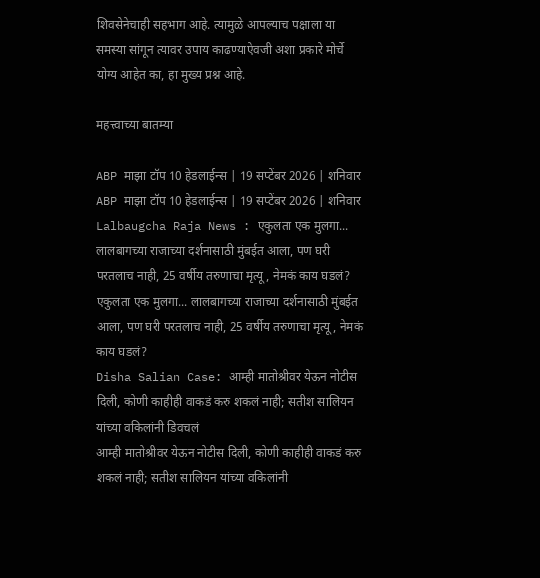शिवसेनेचाही सहभाग आहे. त्यामुळे आपल्याच पक्षाला या समस्या सांगून त्यावर उपाय काढण्याऐवजी अशा प्रकारे मोर्चे योग्य आहेत का, हा मुख्य प्रश्न आहे.

महत्त्वाच्या बातम्या

ABP माझा टॉप 10 हेडलाईन्स | 19 सप्टेंबर 2026 | शनिवार
ABP माझा टॉप 10 हेडलाईन्स | 19 सप्टेंबर 2026 | शनिवार
Lalbaugcha Raja News : एकुलता एक मुलगा... लालबागच्या राजाच्या दर्शनासाठी मुंबईत आला, पण घरी परतलाच नाही, 25 वर्षीय तरुणाचा मृत्यू, नेमकं काय घडलं?
एकुलता एक मुलगा... लालबागच्या राजाच्या दर्शनासाठी मुंबईत आला, पण घरी परतलाच नाही, 25 वर्षीय तरुणाचा मृत्यू, नेमकं काय घडलं?
Disha Salian Case: आम्ही मातोश्रीवर येऊन नोटीस दिली, कोणी काहीही वाकडं करु शकलं नाही; सतीश सालियन यांच्या वकिलांनी डिवचलं
आम्ही मातोश्रीवर येऊन नोटीस दिली, कोणी काहीही वाकडं करु शकलं नाही; सतीश सालियन यांच्या वकिलांनी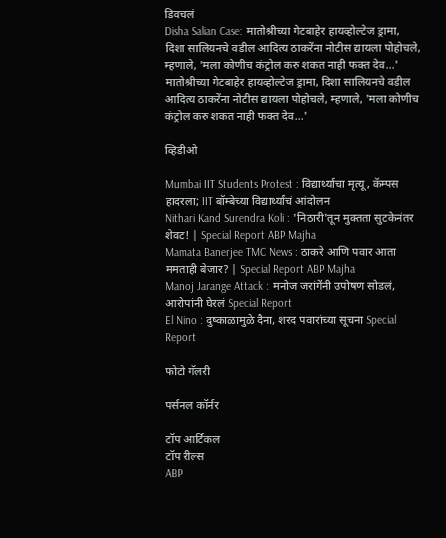डिवचलं
Disha Salian Case: मातोश्रीच्या गेटबाहेर हायव्होल्टेज ड्रामा, दिशा सालियनचे वडील आदित्य ठाकरेंना नोटीस द्यायला पोहोचले, म्हणाले, 'मला कोणीच कंट्रोल करु शकत नाही फक्त देव...'
मातोश्रीच्या गेटबाहेर हायव्होल्टेज ड्रामा, दिशा सालियनचे वडील आदित्य ठाकरेंना नोटीस द्यायला पोहोचले, म्हणाले, 'मला कोणीच कंट्रोल करु शकत नाही फक्त देव...'

व्हिडीओ

Mumbai IIT Students Protest : विद्यार्थ्याचा मृत्यू, कॅम्पस हादरला; IIT बॉम्बेच्या विद्यार्थ्यांचं आंदोलन
Nithari Kand Surendra Koli : 'निठारी'तून मुक्तता सुटकेनंतर शेवट! | Special Report ABP Majha
Mamata Banerjee TMC News : ठाकरे आणि पवार आता ममताही बेजार? | Special Report ABP Majha
Manoj Jarange Attack : मनोज जरांगेंनी उपोषण सोडलं, आरोपांनी घेरलं Special Report
El Nino : दुष्काळामुळे दैना, शरद पवारांच्या सूचना Special Report

फोटो गॅलरी

पर्सनल कॉर्नर

टॉप आर्टिकल
टॉप रील्स
ABP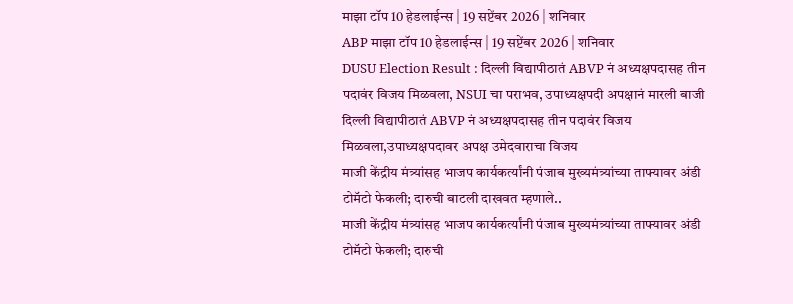माझा टॉप 10 हेडलाईन्स | 19 सप्टेंबर 2026 | शनिवार
ABP माझा टॉप 10 हेडलाईन्स | 19 सप्टेंबर 2026 | शनिवार
DUSU Election Result : दिल्ली विद्यापीठातं ABVP नं अध्यक्षपदासह तीन पदावंर विजय मिळवला, NSUI चा पराभव, उपाध्यक्षपदी अपक्षानं मारली बाजी
दिल्ली विद्यापीठातं ABVP नं अध्यक्षपदासह तीन पदावंर विजय मिळवला,उपाध्यक्षपदावर अपक्ष उमेदवाराचा विजय
माजी केंद्रीय मंत्र्यांसह भाजप कार्यकर्त्यांनी पंजाब मुख्यमंत्र्यांच्या ताफ्यावर अंडी टोमॅटो फेकली; दारुची बाटली दाखवत म्हणाले..
माजी केंद्रीय मंत्र्यांसह भाजप कार्यकर्त्यांनी पंजाब मुख्यमंत्र्यांच्या ताफ्यावर अंडी टोमॅटो फेकली; दारुची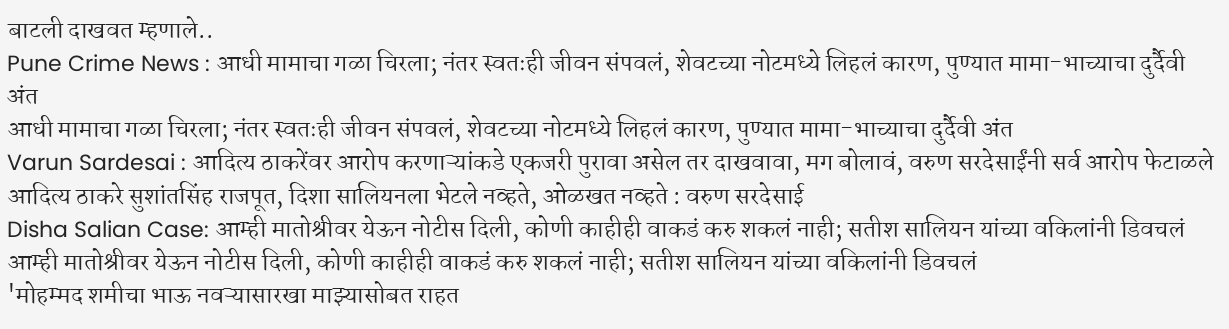बाटली दाखवत म्हणाले..
Pune Crime News : आधी मामाचा गळा चिरला; नंतर स्वतःही जीवन संपवलं, शेवटच्या नोटमध्ये लिहलं कारण, पुण्यात मामा-भाच्याचा दुर्दैवी अंत
आधी मामाचा गळा चिरला; नंतर स्वतःही जीवन संपवलं, शेवटच्या नोटमध्ये लिहलं कारण, पुण्यात मामा-भाच्याचा दुर्दैवी अंत
Varun Sardesai : आदित्य ठाकरेंवर आरोप करणाऱ्यांकडे एकजरी पुरावा असेल तर दाखवावा, मग बोलावं, वरुण सरदेसाईंनी सर्व आरोप फेटाळले
आदित्य ठाकरे सुशांतसिंह राजपूत, दिशा सालियनला भेटले नव्हते, ओळखत नव्हते : वरुण सरदेसाई
Disha Salian Case: आम्ही मातोश्रीवर येऊन नोटीस दिली, कोणी काहीही वाकडं करु शकलं नाही; सतीश सालियन यांच्या वकिलांनी डिवचलं
आम्ही मातोश्रीवर येऊन नोटीस दिली, कोणी काहीही वाकडं करु शकलं नाही; सतीश सालियन यांच्या वकिलांनी डिवचलं
'मोहम्मद शमीचा भाऊ नवऱ्यासारखा माझ्यासोबत राहत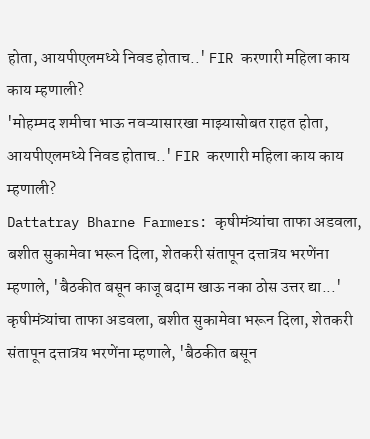होता, आयपीएलमध्ये निवड होताच..' FIR करणारी महिला काय काय म्हणाली?
'मोहम्मद शमीचा भाऊ नवऱ्यासारखा माझ्यासोबत राहत होता, आयपीएलमध्ये निवड होताच..' FIR करणारी महिला काय काय म्हणाली?
Dattatray Bharne Farmers: कृषीमंत्र्यांचा ताफा अडवला, बशीत सुकामेवा भरून दिला, शेतकरी संतापून दत्तात्रय भरणेंना म्हणाले, 'बैठकीत बसून काजू बदाम खाऊ नका ठोस उत्तर द्या...'
कृषीमंत्र्यांचा ताफा अडवला, बशीत सुकामेवा भरून दिला, शेतकरी संतापून दत्तात्रय भरणेंना म्हणाले, 'बैठकीत बसून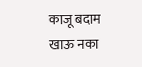काजू बदाम खाऊ नका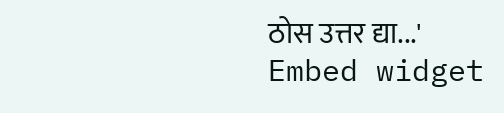ठोस उत्तर द्या...'
Embed widget